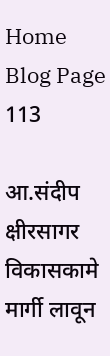Home Blog Page 113

आ.संदीप क्षीरसागर विकासकामे मार्गी लावून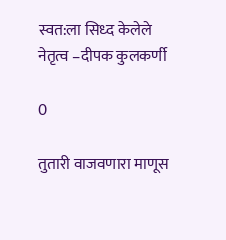स्वत:ला सिध्द केलेले नेतृत्व –दीपक कुलकर्णी

0

तुतारी वाजवणारा माणूस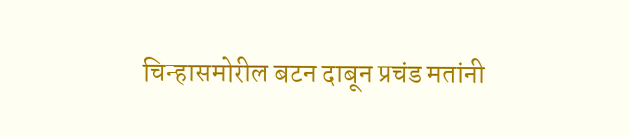चिन्हासमोरील बटन दाबून प्रचंड मतांनी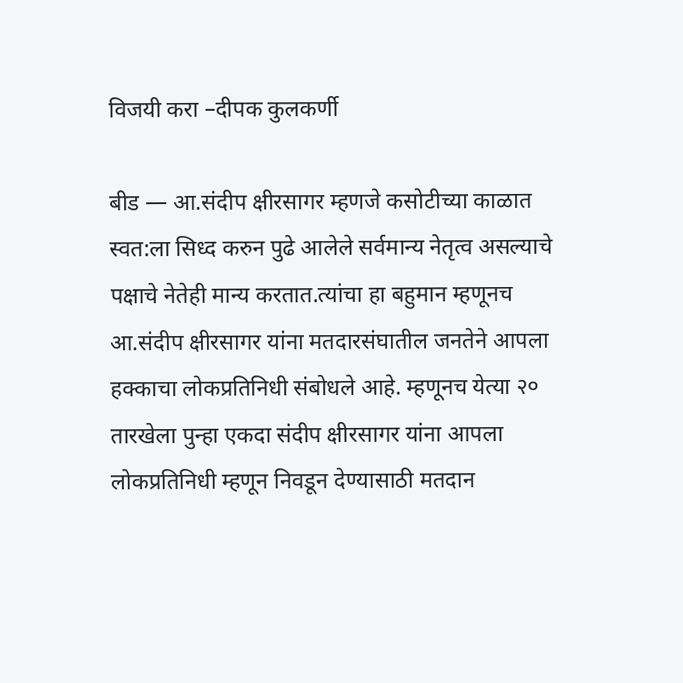विजयी करा –दीपक कुलकर्णी

बीड — आ.संदीप क्षीरसागर म्हणजे कसोटीच्या काळात स्वत:ला सिध्द करुन पुढे आलेले सर्वमान्य नेतृत्व असल्याचे पक्षाचे नेतेही मान्य करतात.त्यांचा हा बहुमान म्हणूनच आ.संदीप क्षीरसागर यांना मतदारसंघातील जनतेने आपला हक्काचा लोकप्रतिनिधी संबोधले आहे. म्हणूनच येत्या २० तारखेला पुन्हा एकदा संदीप क्षीरसागर यांना आपला लोकप्रतिनिधी म्हणून निवडून देण्यासाठी मतदान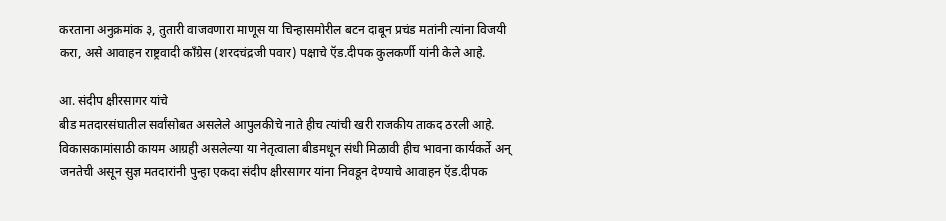करताना अनुक्रमांक ३, तुतारी वाजवणारा माणूस या चिन्हासमोरील बटन दाबून प्रचंड मतांनी त्यांना विजयी करा, असे आवाहन राष्ट्रवादी काँग्रेस (शरदचंद्रजी पवार) पक्षाचे ऍड.दीपक कुलकर्णी यांनी केले आहे.

आ. संदीप क्षीरसागर यांचे
बीड मतदारसंघातील सर्वांसोबत असलेले आपुलकीचे नाते हीच त्यांची खरी राजकीय ताकद ठरली आहे. विकासकामांसाठी कायम आग्रही असलेल्या या नेतृत्वाला बीडमधून संधी मिळावी हीच भावना कार्यकर्ते अन् जनतेची असून सुज्ञ मतदारांनी पुन्हा एकदा संदीप क्षीरसागर यांना निवडून देण्याचे आवाहन ऍड.दीपक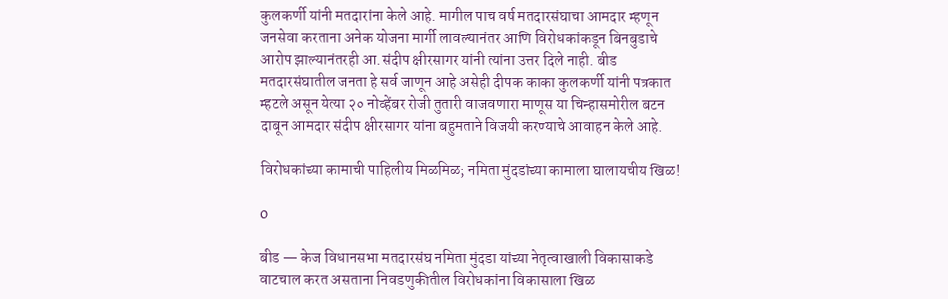कुलकर्णी यांनी मतदारांना केले आहे. मागील पाच वर्ष मतदारसंघाचा आमदार म्हणून जनसेवा करताना अनेक योजना मार्गी लावल्यानंतर आणि विरोधकांकडून बिनबुडाचे आरोप झाल्यानंतरही आ.संदीप क्षीरसागर यांनी त्यांना उत्तर दिले नाही. बीड मतदारसंघातील जनता हे सर्व जाणून आहे असेही दीपक काका कुलकर्णी यांनी पत्रकात म्हटले असून येत्या २० नोव्हेंबर रोजी तुतारी वाजवणारा माणूस या चिन्हासमोरील बटन दाबून आमदार संदीप क्षीरसागर यांना बहुमताने विजयी करण्याचे आवाहन केले आहे.

विरोधकांच्या कामाची पाहिलीय मिळमिळ; नमिता मुंदडांच्या कामाला घालायचीय खिळ!

0

बीड — केज विधानसभा मतदारसंघ नमिता मुंदडा यांच्या नेतृत्वाखाली विकासाकडे वाटचाल करत असताना निवडणुकीतील विरोधकांना विकासाला खिळ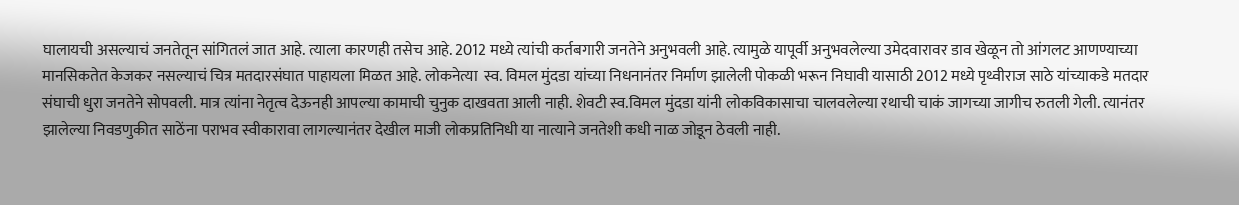घालायची असल्याचं जनतेतून सांगितलं जात आहे. त्याला कारणही तसेच आहे. 2012 मध्ये त्यांची कर्तबगारी जनतेने अनुभवली आहे. त्यामुळे यापूर्वी अनुभवलेल्या उमेदवारावर डाव खेळून तो आंगलट आणण्याच्या मानसिकतेत केजकर नसल्याचं चित्र मतदारसंघात पाहायला मिळत आहे. लोकनेत्या  स्व. विमल मुंदडा यांच्या निधनानंतर निर्माण झालेली पोकळी भरून निघावी यासाठी 2012 मध्ये पृथ्वीराज साठे यांच्याकडे मतदार संघाची धुरा जनतेने सोपवली. मात्र त्यांना नेतृत्व देऊनही आपल्या कामाची चुनुक दाखवता आली नाही. शेवटी स्व.विमल मुंदडा यांनी लोकविकासाचा चालवलेल्या रथाची चाकं जागच्या जागीच रुतली गेली. त्यानंतर झालेल्या निवडणुकीत साठेंना पराभव स्वीकारावा लागल्यानंतर देखील माजी लोकप्रतिनिधी या नात्याने जनतेशी कधी नाळ जोडून ठेवली नाही.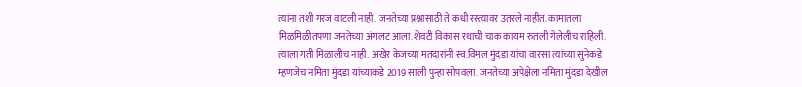त्यांना तशी गरज वाटली नाही. जनतेच्या प्रश्नासाठी ते कधी रस्त्यावर उतरले नाहीत. कामातला मिळमिळीतपणा जनतेच्या अंगलट आला.शेवटी विकास रथाची चाक कायम रुतली गेलेलीच राहिली. त्याला गती मिळालीच नाही. अखेर केजच्या मतदारांनी स्व.विमल मुंदडा यांचा वारसा त्यांच्या सुनेकडे म्हणजेच नमिता मुंदडा यांच्याकडे 2019 साली पुन्हा सोपवला. जनतेच्या अपेक्षेला नमिता मुंदडा देखील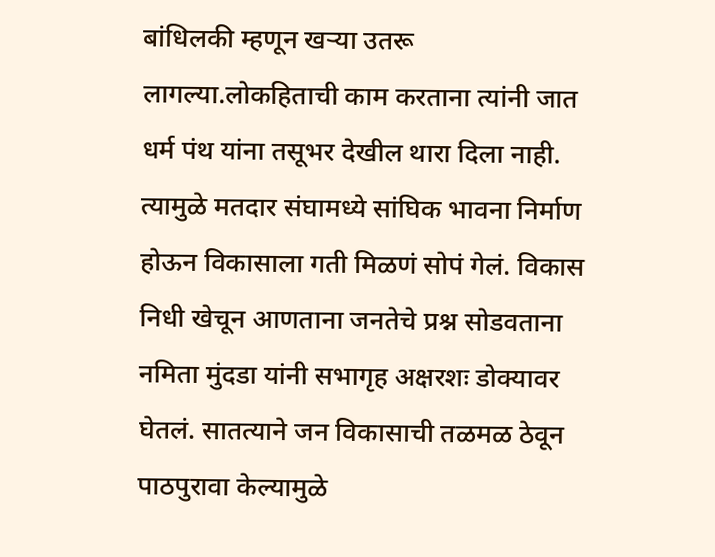बांधिलकी म्हणून खऱ्या उतरू लागल्या.लोकहिताची काम करताना त्यांनी जात धर्म पंथ यांना तसूभर देखील थारा दिला नाही. त्यामुळे मतदार संघामध्ये सांघिक भावना निर्माण होऊन विकासाला गती मिळणं सोपं गेलं. विकास निधी खेचून आणताना जनतेचे प्रश्न सोडवताना नमिता मुंदडा यांनी सभागृह अक्षरशः डोक्यावर घेतलं. सातत्याने जन विकासाची तळमळ ठेवून पाठपुरावा केल्यामुळे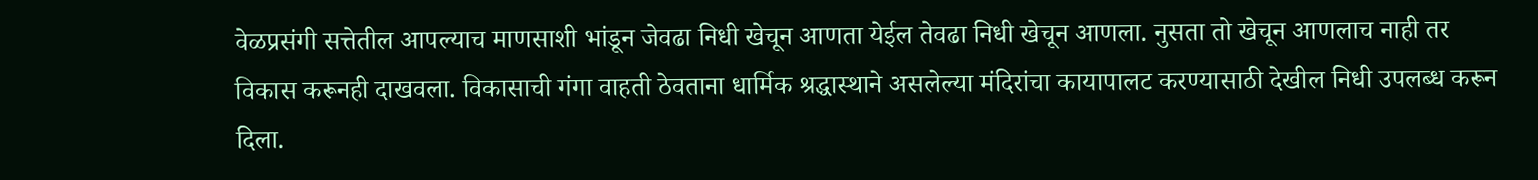वेळप्रसंगी सत्तेतील आपल्याच माणसाशी भांडून जेवढा निधी खेचून आणता येईल तेवढा निधी खेचून आणला. नुसता तो खेचून आणलाच नाही तर विकास करूनही दाखवला. विकासाची गंगा वाहती ठेवताना धार्मिक श्रद्धास्थाने असलेल्या मंदिरांचा कायापालट करण्यासाठी देखील निधी उपलब्ध करून दिला.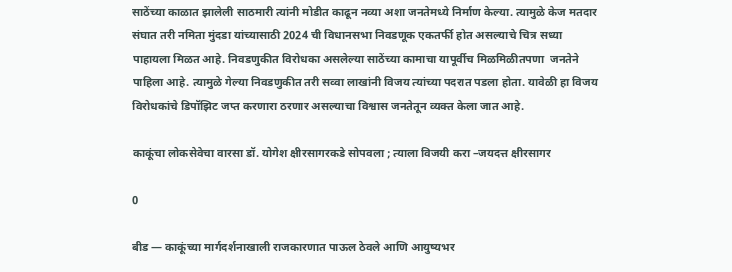साठेंच्या काळात झालेली साठमारी त्यांनी मोडीत काढून नव्या अशा जनतेमध्ये निर्माण केल्या. त्यामुळे केज मतदार संघात तरी नमिता मुंदडा यांच्यासाठी 2024 ची विधानसभा निवडणूक एकतर्फी होत असल्याचे चित्र सध्या पाहायला मिळत आहे. निवडणुकीत विरोधका असलेल्या साठेंच्या कामाचा यापूर्वीच मिळमिळीतपणा  जनतेने पाहिला आहे. त्यामुळे गेल्या निवडणुकीत तरी सव्वा लाखांनी विजय त्यांच्या पदरात पडला होता. यावेळी हा विजय विरोधकांचे डिपॉझिट जप्त करणारा ठरणार असल्याचा विश्वास जनतेतून व्यक्त केला जात आहे.

काकूंचा लोकसेवेचा वारसा डॉ. योगेश क्षीरसागरकडे सोपवला ; त्याला विजयी करा –जयदत्त क्षीरसागर

0

बीड — काकूंच्या मार्गदर्शनाखाली राजकारणात पाऊल ठेवले आणि आयुष्यभर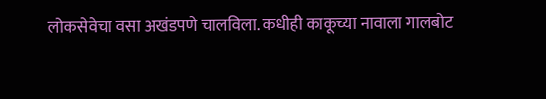लोकसेवेचा वसा अखंडपणे चालविला. कधीही काकूच्या नावाला गालबोट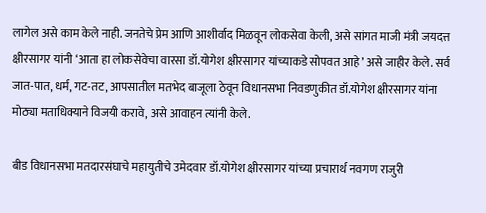लागेल असे काम केले नाही. जनतेचे प्रेम आणि आशीर्वाद मिळवून लोकसेवा केली, असे सांगत माजी मंत्री जयदत्त क्षीरसागर यांनी ‘आता हा लोकसेवेचा वारसा डॉ.योगेश क्षीरसागर यांच्याकडे सोपवत आहे’ असे जाहीर केले. सर्व जात-पात, धर्म, गट-तट, आपसातील मतभेद बाजूला ठेवून विधानसभा निवडणुकीत डॉ.योगेश क्षीरसागर यांना मोठ्या मताधिक्याने विजयी करावे, असे आवाहन त्यांनी केले.

बीड विधानसभा मतदारसंघाचे महायुतीचे उमेदवार डॉ.योगेश क्षीरसागर यांच्या प्रचारार्थ नवगण राजुरी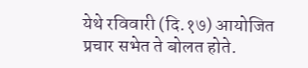येथे रविवारी (दि.१७) आयोजित प्रचार सभेत ते बोलत होते.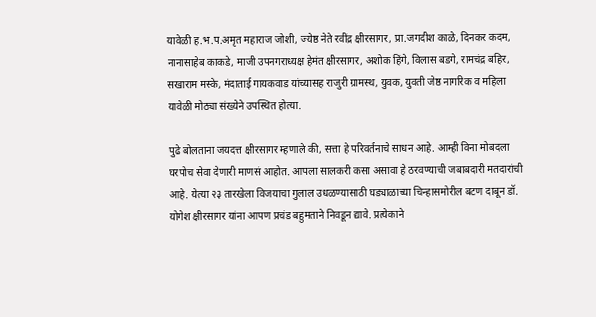यावेळी ह.भ.प.अमृत महाराज जोशी, ज्येष्ठ नेते रवींद्र क्षीरसागर, प्रा.जगदीश काळे, दिनकर कदम, नानासाहेब काकडे, माजी उपनगराध्यक्ष हेमंत क्षीरसागर, अशोक हिंगे, विलास बडगे, रामचंद्र बहिर, सखाराम मस्के, मंदाताई गायकवाड यांच्यासह राजुरी ग्रामस्थ, युवक, युवती जेष्ठ नागरिक व महिला यावेळी मोठ्या संख्येने उपस्थित होत्या.

पुढे बोलताना जयदत्त क्षीरसागर म्हणाले की, सत्ता हे परिवर्तनाचे साधन आहे. आम्ही विना मोबदला घरपोच सेवा देणारी माणसं आहोत. आपला सालकरी कसा असावा हे ठरवण्याची जबाबदारी मतदारांची आहे. येत्या २३ तारखेला विजयाचा गुलाल उधळण्यासाठी घड्याळाच्या चिन्हासमोरील बटण दाबून डॉ. योगेश क्षीरसागर यांना आपण प्रचंड बहुमताने निवडून द्यावे. प्रत्येकाने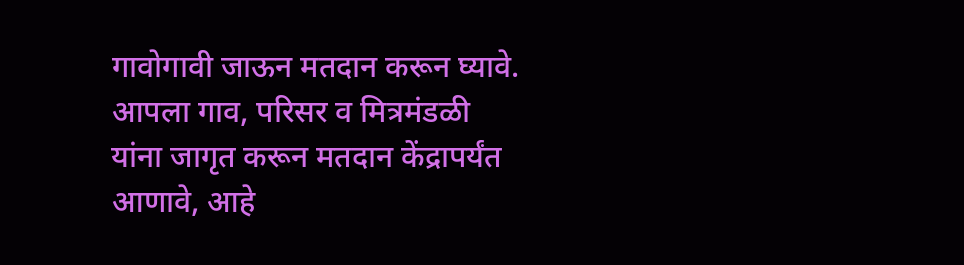गावोगावी जाऊन मतदान करून घ्यावे. आपला गाव, परिसर व मित्रमंडळी यांना जागृत करून मतदान केंद्रापर्यंत आणावे, आहे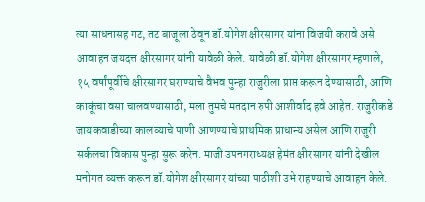त्या साधनासह गट, तट बाजूला ठेवून डॉ.योगेश क्षीरसागर यांना विजयी करावे असे आवाहन जयदत्त क्षीरसागर यांनी यावेळी केले. यावेळी डॉ.योगेश क्षीरसागर म्हणाले, १५ वर्षांपूर्वीचे क्षीरसागर घराण्याचे वैभव पुन्हा राजुरीला प्राप्त करून देण्यासाठी, आणि काकूंचा वसा चालवण्यासाठी, मला तुमचे मतदान रुपी आशीर्वाद हवे आहेत. राजुरीकडे जायकवाडीच्या कालव्याचे पाणी आणण्याचे प्राथमिक प्राधान्य असेल आणि राजुरी सर्कलचा विकास पुन्हा सुरू करेन. माजी उपनगराध्यक्ष हेमंत क्षीरसागर यांनी देखील मनोगत व्यक्त करून डॉ.योगेश क्षीरसागर यांच्या पाठीशी उभे राहण्याचे आवाहन केले.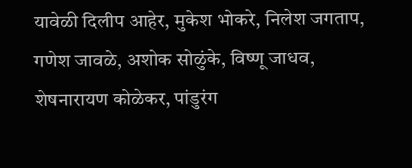यावेळी दिलीप आहेर, मुकेश भोकरे, निलेश जगताप, गणेश जावळे, अशोक सोळुंके, विष्णू जाधव, शेषनारायण कोळेकर, पांडुरंग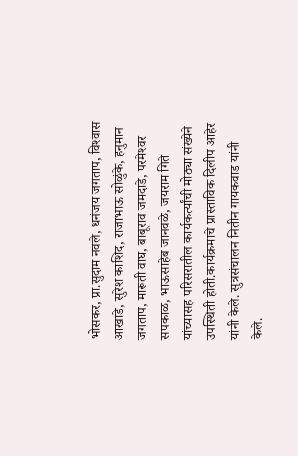भोसकर, प्रा.सुदाम नवले, धनंजय जगताप, विश्‍वास आखाडे, सुरेश काशिद, राजाभाऊ सोळुंके, हनुमान जगताप, मारूती वाघ, बाबूराव जमदाडे, परमेश्‍वर सपकाळ, भाऊसाहेब जानवळे, जयराम गिते यांच्यासह परिसरातील कार्यकर्त्यांची मोठ्या संख्येने उपस्थिती होती.कार्यक्रमाचे प्रास्ताविक दिलीप आहेर यांनी केले. सुत्रसंचालन नितीन गायकवाड यांनी केले.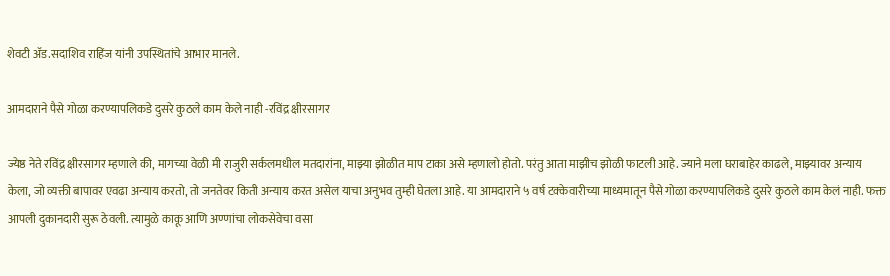शेवटी अ‍ॅड.सदाशिव राहिंज यांनी उपस्थितांचे आभार मानले.

आमदाराने पैसे गोळा करण्यापलिकडे दुसरे कुठले काम केले नाही -रविंद्र क्षीरसागर

ज्येष्ठ नेते रविंद्र क्षीरसागर म्हणाले की, मागच्या वेळी मी राजुरी सर्कलमधील मतदारांना, माझ्या झोळीत माप टाका असे म्हणालो होतो. परंतु आता माझीच झोळी फाटली आहे. ज्याने मला घराबाहेर काढले, माझ्यावर अन्याय केला, जो व्यक्ती बापावर एवढा अन्याय करतो, तो जनतेवर किती अन्याय करत असेल याचा अनुभव तुम्ही घेतला आहे. या आमदाराने ५ वर्ष टक्केवारीच्या माध्यमातून पैसे गोळा करण्यापलिकडे दुसरे कुठले काम केलं नाही. फक्त आपली दुकानदारी सुरू ठेवली. त्यामुळे काकू आणि अण्णांचा लोकसेवेचा वसा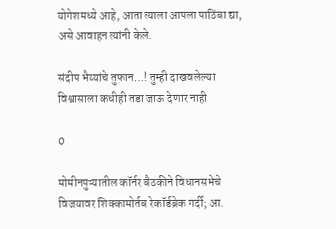योगेशमध्ये आहे, आता त्याला आपला पाठिंबा द्या, असे आवाहन त्यांनी केले.

संदीप भैय्यांचे तुफान…! तुम्ही दाखवलेल्या विश्वासाला कधीही तडा जाऊ देणार नाही

0

मोमीनपुऱ्यातील कॉर्नर बैठकीने विधानसभेचे विजयावर शिक्कामोर्तब रेकॉर्डब्रेक गर्दी; आ.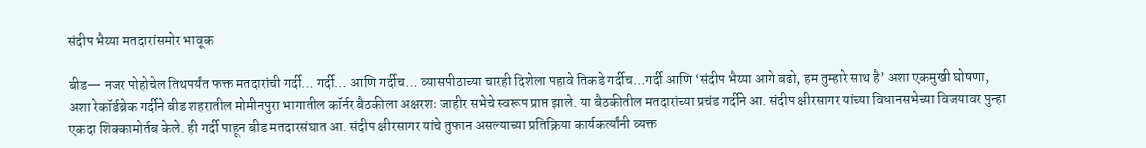संदीप भैय्या मतदारांसमोर भावूक

बीड— नजर पोहोचेल तिथपर्यंत फक्त मतदारांची गर्दी… गर्दी… आणि गर्दीच… व्यासपीठाच्या चारही दिशेला पहावे तिकडे गर्दीच…गर्दी आणि ‘संदीप भैय्या आगे बढो, हम तुम्हारे साथ है’ अशा एकमुखी घोषणा, अशा रेकॉर्डब्रेक गर्दीने बीड शहरातील मोमीनपुरा भागातील कॉर्नर बैठकीला अक्षरशः जाहीर सभेचे स्वरूप प्राप्त झाले. या बैठकीतील मतदारांच्या प्रचंड गर्दीने आ. संदीप क्षीरसागर यांच्या विधानसभेच्या विजयावर पुन्हा एकदा शिक्कामोर्तब केले. ही गर्दी पाहून बीड मतदारसंघात आ. संदीप क्षीरसागर यांचे तुफान असल्याच्या प्रतिक्रिया कार्यकर्त्यांनी व्यक्त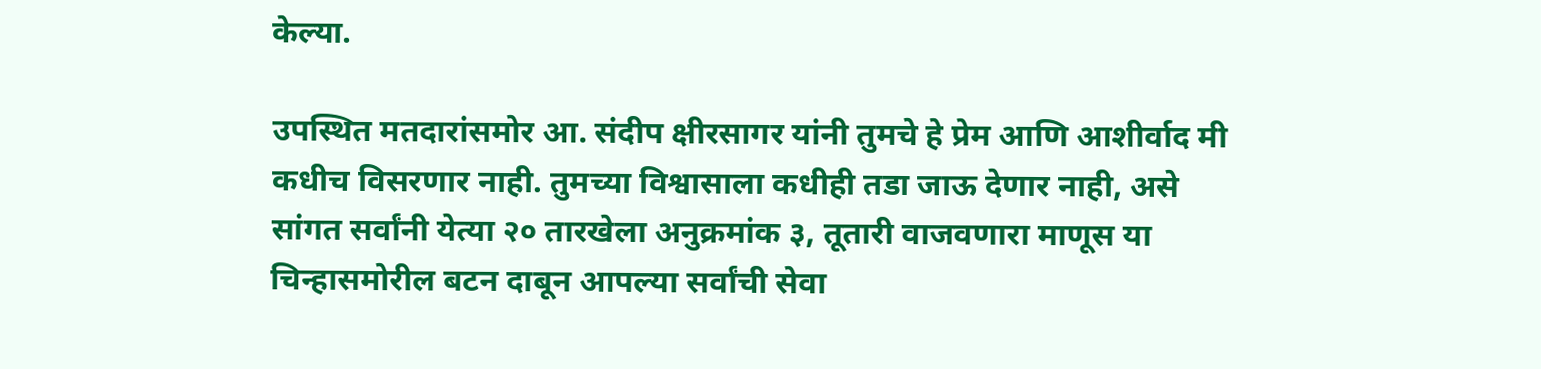केल्या.

उपस्थित मतदारांसमोर आ. संदीप क्षीरसागर यांनी तुमचे हे प्रेम आणि आशीर्वाद मी कधीच विसरणार नाही. तुमच्या विश्वासाला कधीही तडा जाऊ देणार नाही, असे सांगत सर्वांनी येत्या २० तारखेला अनुक्रमांक ३, तूतारी वाजवणारा माणूस या चिन्हासमोरील बटन दाबून आपल्या सर्वांची सेवा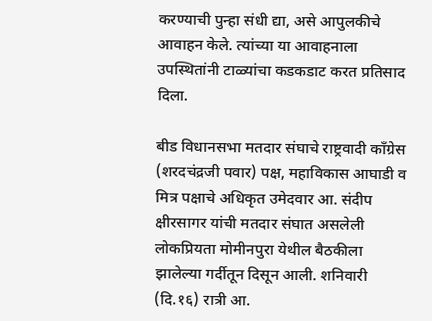करण्याची पुन्हा संधी द्या, असे आपुलकीचे आवाहन केले. त्यांच्या या आवाहनाला उपस्थितांनी टाळ्यांचा कडकडाट करत प्रतिसाद दिला.

बीड विधानसभा मतदार संघाचे राष्ट्रवादी काँग्रेस (शरदचंद्रजी पवार) पक्ष, महाविकास आघाडी व मित्र पक्षाचे अधिकृत उमेदवार आ. संदीप क्षीरसागर यांची मतदार संघात असलेली लोकप्रियता मोमीनपुरा येथील बैठकीला झालेल्या गर्दीतून दिसून आली. शनिवारी (दि.१६) रात्री आ.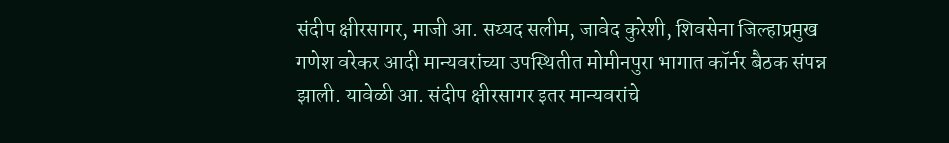संदीप क्षीरसागर, माजी आ. सय्यद सलीम, जावेद कुरेशी, शिवसेना जिल्हाप्रमुख गणेश वरेकर आदी मान्यवरांच्या उपस्थितीत मोमीनपुरा भागात कॉर्नर बैठक संपन्न झाली. यावेळी आ. संदीप क्षीरसागर इतर मान्यवरांचे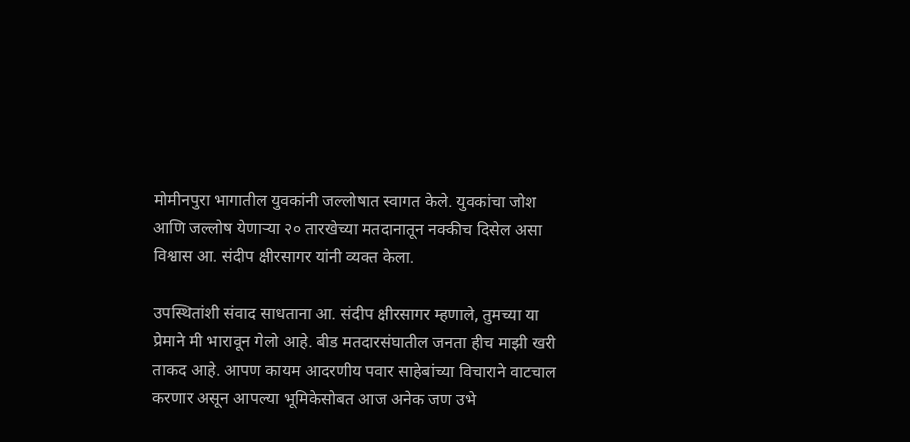मोमीनपुरा भागातील युवकांनी जल्लोषात स्वागत केले. युवकांचा जोश आणि जल्लोष येणाऱ्या २० तारखेच्या मतदानातून नक्कीच दिसेल असा विश्वास आ. संदीप क्षीरसागर यांनी व्यक्त केला.

उपस्थितांशी संवाद साधताना आ. संदीप क्षीरसागर म्हणाले, तुमच्या या प्रेमाने मी भारावून गेलो आहे. बीड मतदारसंघातील जनता हीच माझी खरी ताकद आहे. आपण कायम आदरणीय पवार साहेबांच्या विचाराने वाटचाल करणार असून आपल्या भूमिकेसोबत आज अनेक जण उभे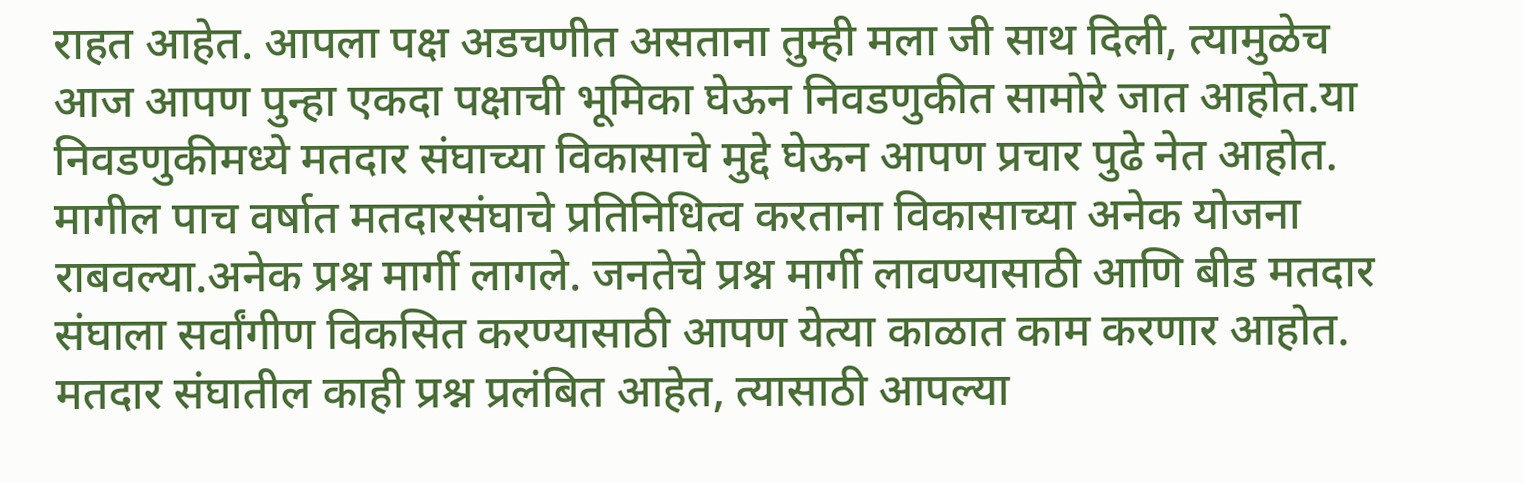राहत आहेत. आपला पक्ष अडचणीत असताना तुम्ही मला जी साथ दिली, त्यामुळेच आज आपण पुन्हा एकदा पक्षाची भूमिका घेऊन निवडणुकीत सामोरे जात आहोत.या निवडणुकीमध्ये मतदार संघाच्या विकासाचे मुद्दे घेऊन आपण प्रचार पुढे नेत आहोत. मागील पाच वर्षात मतदारसंघाचे प्रतिनिधित्व करताना विकासाच्या अनेक योजना राबवल्या.अनेक प्रश्न मार्गी लागले. जनतेचे प्रश्न मार्गी लावण्यासाठी आणि बीड मतदार संघाला सर्वांगीण विकसित करण्यासाठी आपण येत्या काळात काम करणार आहोत. मतदार संघातील काही प्रश्न प्रलंबित आहेत, त्यासाठी आपल्या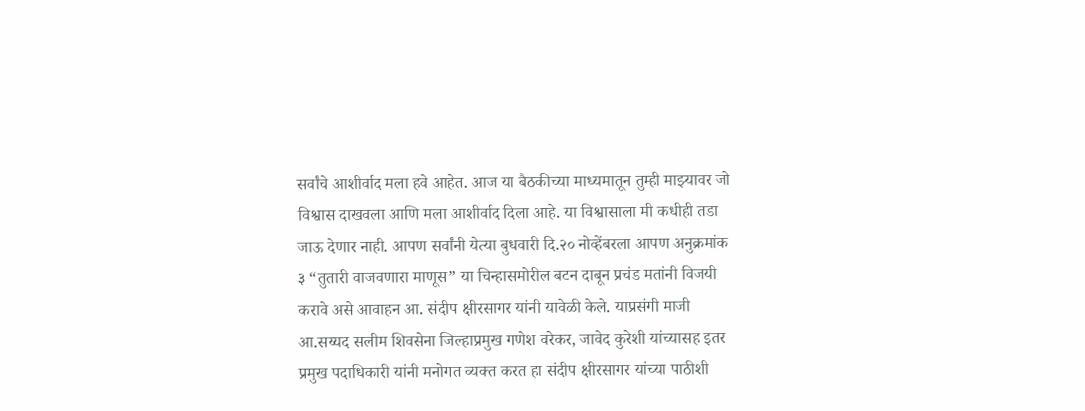सर्वांचे आशीर्वाद मला हवे आहेत. आज या बैठकीच्या माध्यमातून तुम्ही माझ्यावर जो विश्वास दाखवला आणि मला आशीर्वाद दिला आहे. या विश्वासाला मी कधीही तडा जाऊ देणार नाही. आपण सर्वांनी येत्या बुधवारी दि.२० नोव्हेंबरला आपण अनुक्रमांक ३ “तुतारी वाजवणारा माणूस” या चिन्हासमोरील बटन दाबून प्रचंड मतांनी विजयी करावे असे आवाहन आ. संदीप क्षीरसागर यांनी यावेळी केले. याप्रसंगी माजी आ.सय्यद सलीम शिवसेना जिल्हाप्रमुख गणेश वरेकर, जावेद कुरेशी यांच्यासह इतर प्रमुख पदाधिकारी यांनी मनोगत व्यक्त करत हा संदीप क्षीरसागर यांच्या पाठीशी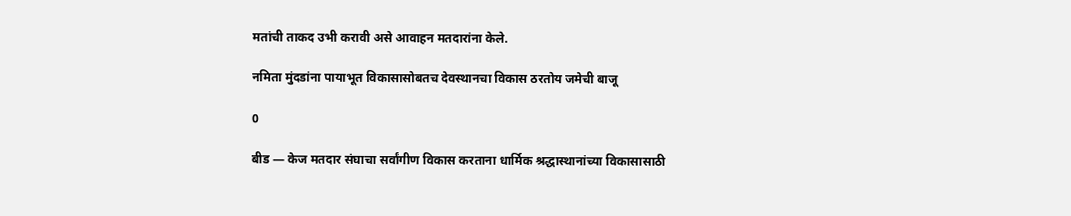मतांची ताकद उभी करावी असे आवाहन मतदारांना केले.

नमिता मुंदडांना पायाभूत विकासासोबतच देवस्थानचा विकास ठरतोय जमेची बाजू

0

बीड — केज मतदार संघाचा सर्वांगीण विकास करताना धार्मिक श्रद्धास्थानांच्या विकासासाठी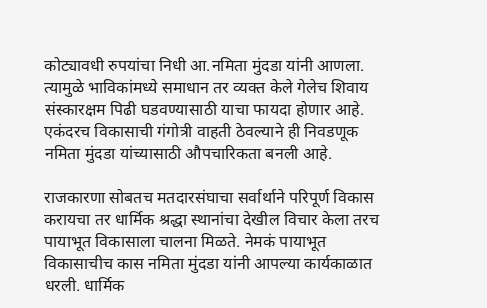कोट्यावधी रुपयांचा निधी आ.नमिता मुंदडा यांनी आणला. त्यामुळे भाविकांमध्ये समाधान तर व्यक्त केले गेलेच शिवाय संस्कारक्षम पिढी घडवण्यासाठी याचा फायदा होणार आहे. एकंदरच विकासाची गंगोत्री वाहती ठेवल्याने ही निवडणूक नमिता मुंदडा यांच्यासाठी औपचारिकता बनली आहे.

राजकारणा सोबतच मतदारसंघाचा सर्वार्थाने परिपूर्ण विकास करायचा तर धार्मिक श्रद्धा स्थानांचा देखील विचार केला तरच पायाभूत विकासाला चालना मिळते. नेमकं पायाभूत विकासाचीच कास नमिता मुंदडा यांनी आपल्या कार्यकाळात धरली. धार्मिक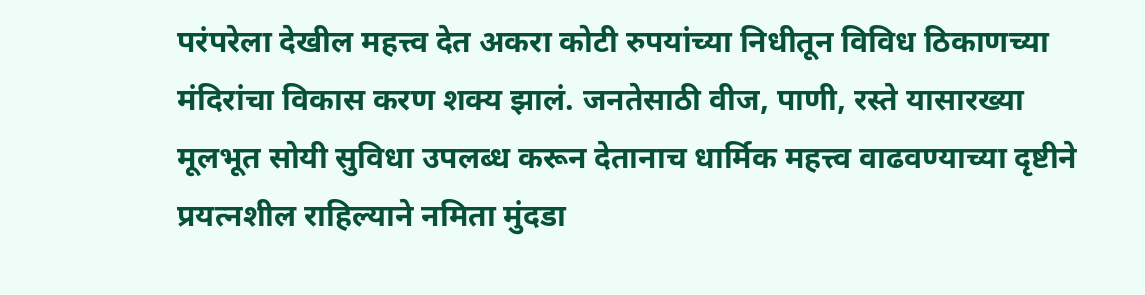परंपरेला देखील महत्त्व देत अकरा कोटी रुपयांच्या निधीतून विविध ठिकाणच्या मंदिरांचा विकास करण शक्य झालं. जनतेसाठी वीज, पाणी, रस्ते यासारख्या मूलभूत सोयी सुविधा उपलब्ध करून देतानाच धार्मिक महत्त्व वाढवण्याच्या दृष्टीने प्रयत्नशील राहिल्याने नमिता मुंदडा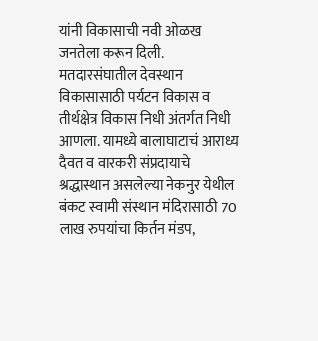यांनी विकासाची नवी ओळख जनतेला करून दिली. मतदारसंघातील देवस्थान विकासासाठी पर्यटन विकास व तीर्थक्षेत्र विकास निधी अंतर्गत निधी आणला. यामध्ये बालाघाटाचं आराध्य दैवत व वारकरी संप्रदायाचे श्रद्धास्थान असलेल्या नेकनुर येथील बंकट स्वामी संस्थान मंदिरासाठी 70 लाख रुपयांचा किर्तन मंडप,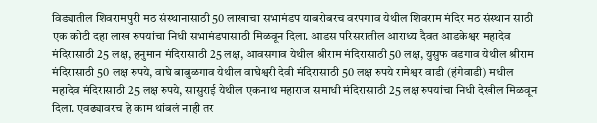विड्यातील शिवरामपुरी मठ संस्थानासाठी 50 लाखाचा सभामंडप याबरोबरच वरपगाव येथील शिवराम मंदिर मठ संस्थान साठी एक कोटी दहा लाख रुपयांचा निधी सभामंडपासाठी मिळवून दिला. आडस परिसरातील आराध्य दैवत आडकेश्वर महादेव मंदिरासाठी 25 लक्ष, हनुमान मंदिरासाठी 25 लक्ष, आवसगाव येथील श्रीराम मंदिरासाठी 50 लक्ष, युसुफ वडगाव येथील श्रीराम मंदिरासाठी 50 लक्ष रुपये, वाघे बाबुळगाव येथील वाघेश्वरी देवी मंदिरासाठी 50 लक्ष रुपये रामेश्वर वाडी (हंगेवाडी) मधील महादेव मंदिरासाठी 25 लक्ष रुपये, सासुराई येथील एकनाथ महाराज समाधी मंदिरासाठी 25 लक्ष रुपयांचा निधी देखील मिळवून दिला. एवढ्यावरच हे काम थांबलं नाही तर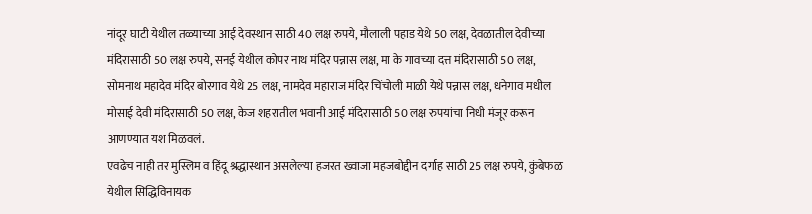नांदूर घाटी येथील तळ्याच्या आई देवस्थान साठी 40 लक्ष रुपये, मौलाली पहाड येथे 50 लक्ष, देवळातील देवीच्या मंदिरासाठी 50 लक्ष रुपये, सनई येथील कोपर नाथ मंदिर पन्नास लक्ष, मा के गावच्या दत्त मंदिरासाठी 50 लक्ष, सोमनाथ महादेव मंदिर बोरगाव येथे 25 लक्ष, नामदेव महाराज मंदिर चिंचोली माळी येथे पन्नास लक्ष, धनेगाव मधील मोसाई देवी मंदिरासाठी 50 लक्ष, केज शहरातील भवानी आई मंदिरासाठी 50 लक्ष रुपयांचा निधी मंजूर करून आणण्यात यश मिळवलं.
एवढेच नाही तर मुस्लिम व हिंदू श्रद्धास्थान असलेल्या हजरत ख्वाजा महजबोद्दीन दर्गाह साठी 25 लक्ष रुपये, कुंबेफळ येथील सिद्धिविनायक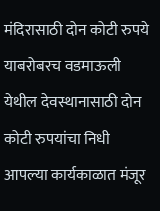मंदिरासाठी दोन कोटी रुपये याबरोबरच वडमाऊली येथील देवस्थानासाठी दोन कोटी रुपयांचा निधी आपल्या कार्यकाळात मंजूर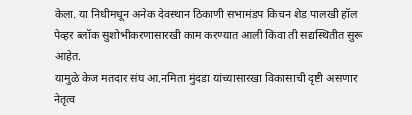केला. या निधीमधून अनेक देवस्थान ठिकाणी सभामंडप किचन शेड पालखी हॉल पेव्हर ब्लॉक सुशोभीकरणासारखी काम करण्यात आली किंवा ती सद्यस्थितीत सुरू आहेत.
यामुळे केज मतदार संघ आ.नमिता मुंदडा यांच्यासारखा विकासाची दृष्टी असणार नेतृत्व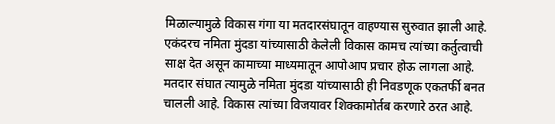मिळाल्यामुळे विकास गंगा या मतदारसंघातून वाहण्यास सुरुवात झाली आहे. एकंदरच नमिता मुंदडा यांच्यासाठी केलेली विकास कामच त्यांच्या कर्तुत्वाची साक्ष देत असून कामाच्या माध्यमातून आपोआप प्रचार होऊ लागला आहे. मतदार संघात त्यामुळे नमिता मुंदडा यांच्यासाठी ही निवडणूक एकतर्फी बनत चालली आहे. विकास त्यांच्या विजयावर शिक्कामोर्तब करणारे ठरत आहे.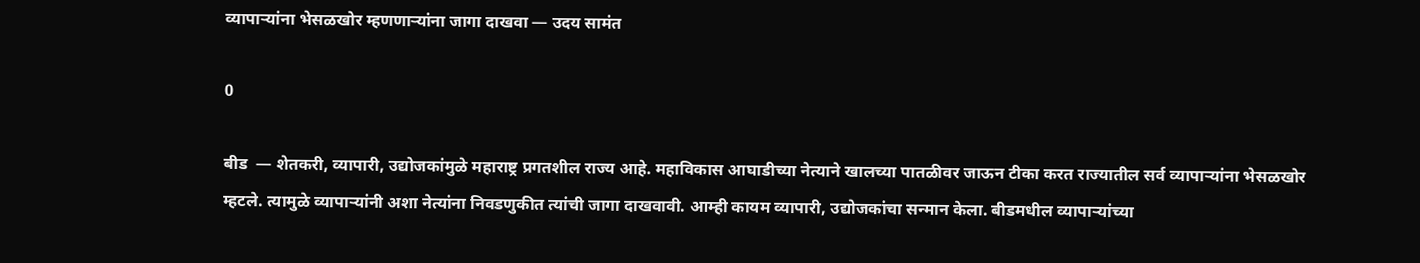व्यापाऱ्यांना भेसळखोर म्हणणाऱ्यांना जागा दाखवा — उदय सामंत

0

बीड  — शेतकरी, व्यापारी, उद्योजकांमुळे महाराष्ट्र प्रगतशील राज्य आहे. महाविकास आघाडीच्या नेत्याने खालच्या पातळीवर जाऊन टीका करत राज्यातील सर्व व्यापाऱ्यांना भेसळखोर म्हटले. त्यामुळे व्यापाऱ्यांनी अशा नेत्यांना निवडणुकीत त्यांची जागा दाखवावी. आम्ही कायम व्यापारी, उद्योजकांचा सन्मान केला. बीडमधील व्यापाऱ्यांच्या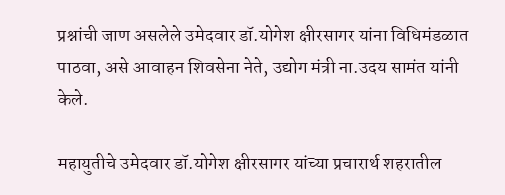प्रश्नांची जाण असलेले उमेदवार डॉ.योगेश क्षीरसागर यांना विधिमंडळात पाठवा, असे आवाहन शिवसेना नेते, उद्योग मंत्री ना.उदय सामंत यांनी केले.

महायुतीचे उमेदवार डॉ.योगेश क्षीरसागर यांच्या प्रचारार्थ शहरातील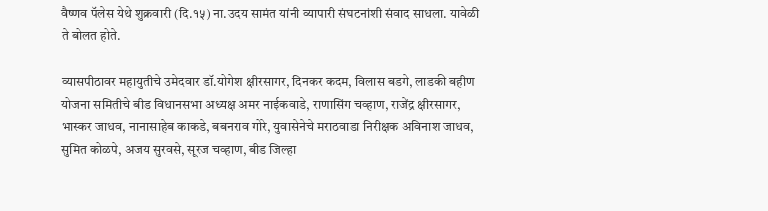वैष्णव पॅलेस येथे शुक्रवारी (दि.१५) ना.उदय सामंत यांनी व्यापारी संघटनांशी संवाद साधला. यावेळी ते बोलत होते.

व्यासपीठावर महायुतीचे उमेदवार डॉ.योगेश क्षीरसागर, दिनकर कदम, विलास बडगे, लाडकी बहीण योजना समितीचे बीड विधानसभा अध्यक्ष अमर नाईकवाडे, राणासिंग चव्हाण, राजेंद्र क्षीरसागर, भास्कर जाधव, नानासाहेब काकडे, बबनराव गोरे, युवासेनेचे मराठवाडा निरीक्षक अविनाश जाधव, सुमित कोळपे, अजय सुरवसे, सूरज चव्हाण, बीड जिल्हा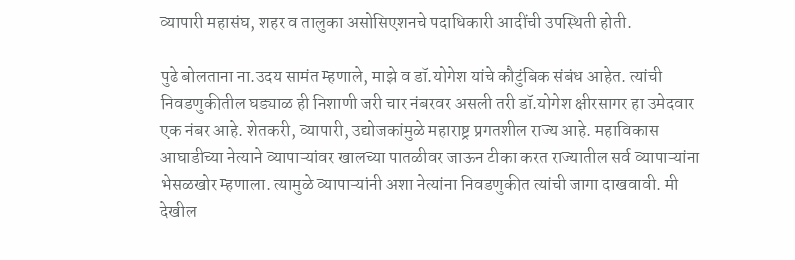व्यापारी महासंघ, शहर व तालुका असोसिएशनचे पदाधिकारी आदींची उपस्थिती होती.

पुढे बोलताना ना.उदय सामंत म्हणाले, माझे व डॉ.योगेश यांचे कौटुंबिक संबंध आहेत. त्यांची निवडणुकीतील घड्याळ ही निशाणी जरी चार नंबरवर असली तरी डॉ.योगेश क्षीरसागर हा उमेदवार एक नंबर आहे. शेतकरी, व्यापारी, उद्योजकांमुळे महाराष्ट्र प्रगतशील राज्य आहे. महाविकास आघाडीच्या नेत्याने व्यापाऱ्यांवर खालच्या पातळीवर जाऊन टीका करत राज्यातील सर्व व्यापाऱ्यांना भेसळखोर म्हणाला. त्यामुळे व्यापाऱ्यांनी अशा नेत्यांना निवडणुकीत त्यांची जागा दाखवावी. मी देखील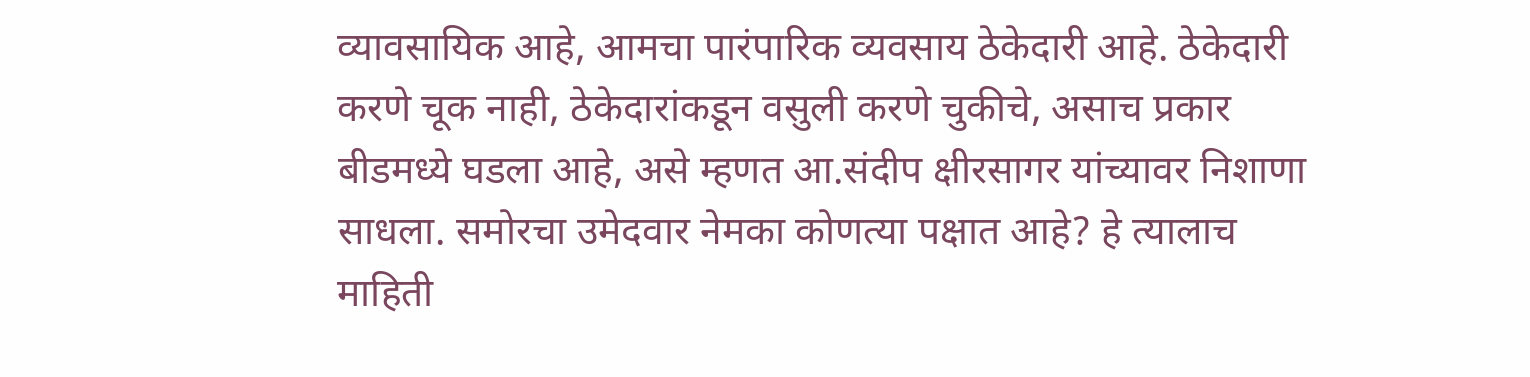व्यावसायिक आहे, आमचा पारंपारिक व्यवसाय ठेकेदारी आहे. ठेकेदारी करणे चूक नाही, ठेकेदारांकडून वसुली करणे चुकीचे, असाच प्रकार बीडमध्ये घडला आहे, असे म्हणत आ.संदीप क्षीरसागर यांच्यावर निशाणा साधला. समोरचा उमेदवार नेमका कोणत्या पक्षात आहे? हे त्यालाच माहिती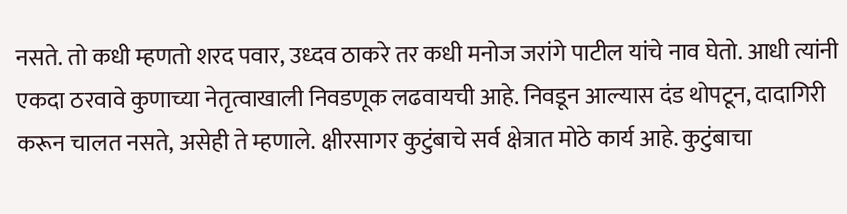नसते. तो कधी म्हणतो शरद पवार, उध्दव ठाकरे तर कधी मनोज जरांगे पाटील यांचे नाव घेतो. आधी त्यांनी एकदा ठरवावे कुणाच्या नेतृत्वाखाली निवडणूक लढवायची आहे. निवडून आल्यास दंड थोपटून, दादागिरी करून चालत नसते, असेही ते म्हणाले. क्षीरसागर कुटुंबाचे सर्व क्षेत्रात मोठे कार्य आहे. कुटुंबाचा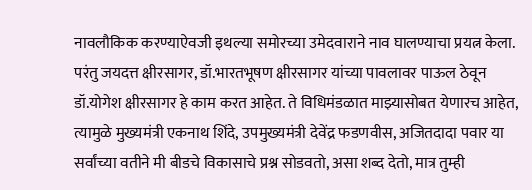नावलौकिक करण्याऐवजी इथल्या समोरच्या उमेदवाराने नाव घालण्याचा प्रयत्न केला. परंतु जयदत्त क्षीरसागर, डॉ.भारतभूषण क्षीरसागर यांच्या पावलावर पाऊल ठेवून डॉ.योगेश क्षीरसागर हे काम करत आहेत. ते विधिमंडळात माझ्यासोबत येणारच आहेत, त्यामुळे मुख्यमंत्री एकनाथ शिंदे, उपमुख्यमंत्री देवेंद्र फडणवीस, अजितदादा पवार या सर्वांच्या वतीने मी बीडचे विकासाचे प्रश्न सोडवतो, असा शब्द देतो, मात्र तुम्ही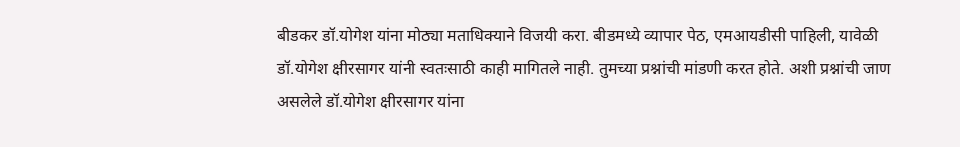बीडकर डॉ.योगेश यांना मोठ्या मताधिक्याने विजयी करा. बीडमध्ये व्यापार पेठ, एमआयडीसी पाहिली, यावेळी डॉ.योगेश क्षीरसागर यांनी स्वतःसाठी काही मागितले नाही. तुमच्या प्रश्नांची मांडणी करत होते. अशी प्रश्नांची जाण असलेले डॉ.योगेश क्षीरसागर यांना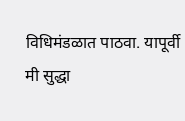विधिमंडळात पाठवा. यापूर्वी मी सुद्धा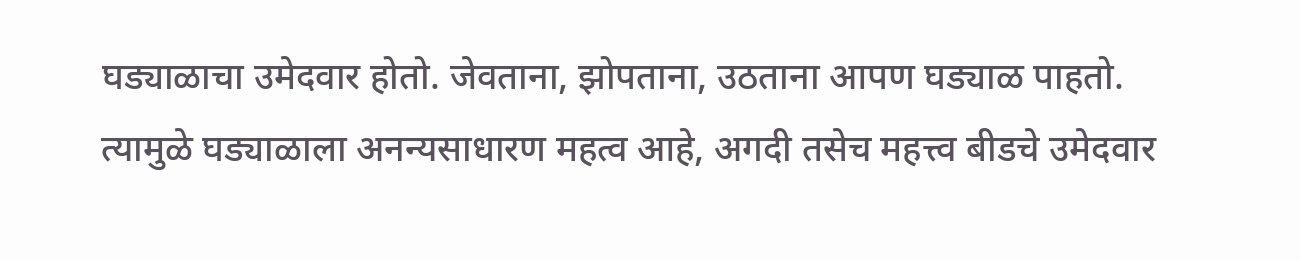घड्याळाचा उमेदवार होतो. जेवताना, झोपताना, उठताना आपण घड्याळ पाहतो. त्यामुळे घड्याळाला अनन्यसाधारण महत्व आहे, अगदी तसेच महत्त्व बीडचे उमेदवार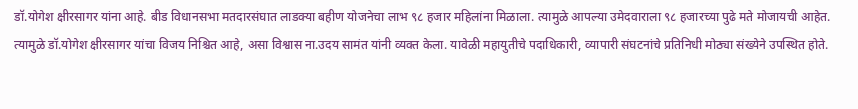डॉ.योगेश क्षीरसागर यांना आहे. बीड विधानसभा मतदारसंघात लाडक्या बहीण योजनेचा लाभ ९८ हजार महिलांना मिळाला. त्यामुळे आपल्या उमेदवाराला ९८ हजारच्या पुढे मते मोजायची आहेत. त्यामुळे डॉ.योगेश क्षीरसागर यांचा विजय निश्चित आहे, असा विश्वास ना.उदय सामंत यांनी व्यक्त केला. यावेळी महायुतीचे पदाधिकारी, व्यापारी संघटनांचे प्रतिनिधी मोठ्या संख्येने उपस्थित होते.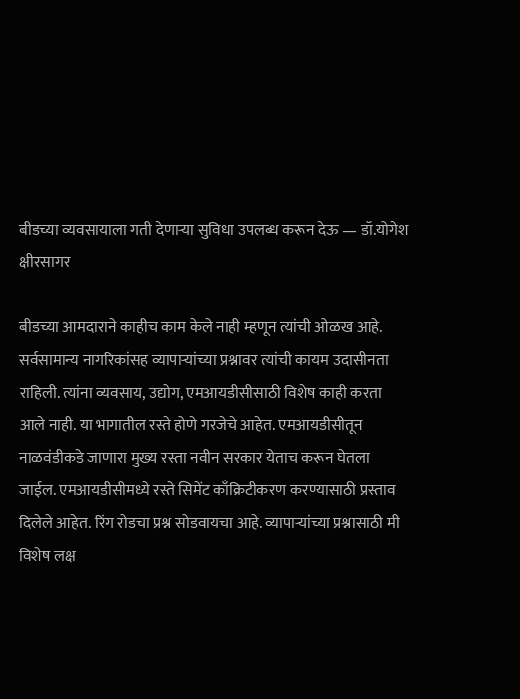बीडच्या व्यवसायाला गती देणाऱ्या सुविधा उपलब्ध करून देऊ — डॉ.योगेश क्षीरसागर

बीडच्या आमदाराने काहीच काम केले नाही म्हणून त्यांची ओळख आहे. सर्वसामान्य नागरिकांसह व्यापाऱ्यांच्या प्रश्नावर त्यांची कायम उदासीनता राहिली. त्यांना व्यवसाय, उद्योग, एमआयडीसीसाठी विशेष काही करता आले नाही. या भागातील रस्ते होणे गरजेचे आहेत. एमआयडीसीतून नाळवंडीकडे जाणारा मुख्य रस्ता नवीन सरकार येताच करून घेतला जाईल. एमआयडीसीमध्ये रस्ते सिमेंट काँक्रिटीकरण करण्यासाठी प्रस्ताव दिलेले आहेत. रिंग रोडचा प्रश्न सोडवायचा आहे. व्यापाऱ्यांच्या प्रश्नासाठी मी विशेष लक्ष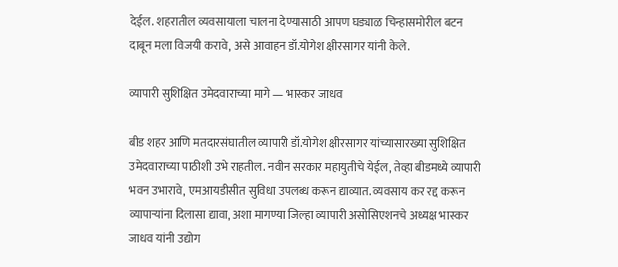देईल. शहरातील व्यवसायाला चालना देण्यासाठी आपण घड्याळ चिन्हासमोरील बटन दाबून मला विजयी करावे, असे आवाहन डॉ.योगेश क्षीरसागर यांनी केले.

व्यापारी सुशिक्षित उमेदवाराच्या मागे — भास्कर जाधव

बीड शहर आणि मतदारसंघातील व्यापारी डॉ.योगेश क्षीरसागर यांच्यासारख्या सुशिक्षित उमेदवाराच्या पाठीशी उभे राहतील. नवीन सरकार महायुतीचे येईल, तेव्हा बीडमध्ये व्यापारी भवन उभारावे, एमआयडीसीत सुविधा उपलब्ध करून द्याव्यात. व्यवसाय कर रद्द करून व्यापाऱ्यांना दिलासा द्यावा, अशा मागण्या जिल्हा व्यापारी असोसिएशनचे अध्यक्ष भास्कर जाधव यांनी उद्योग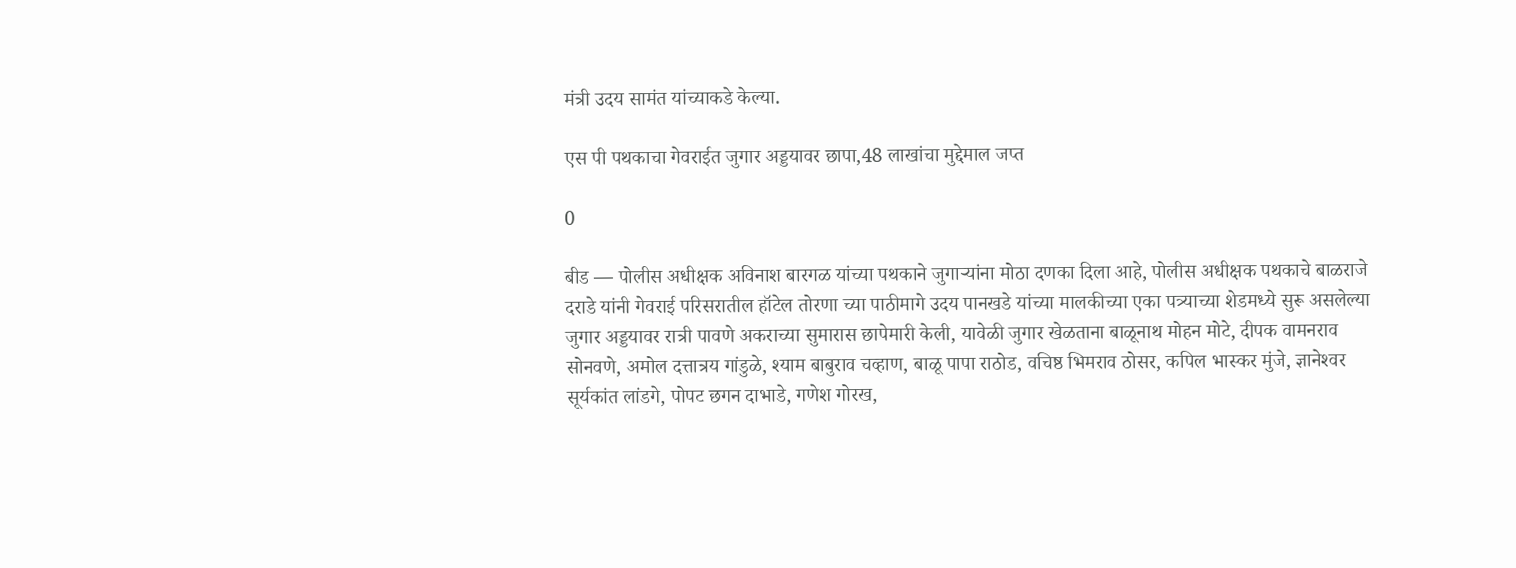मंत्री उदय सामंत यांच्याकडे केल्या.

एस पी पथकाचा गेवराईत जुगार अड्डयावर छापा,48 लाखांचा मुद्देमाल जप्त‌

0

बीड — पोलीस अधीक्षक अविनाश बारगळ यांच्या पथकाने जुगार्‍यांना मोठा दणका दिला आहे, पोलीस अधीक्षक पथकाचे बाळराजे दराडे यांनी गेवराई परिसरातील हॉटेल तोरणा च्या पाठीमागे उदय पानखडे यांच्या मालकीच्या एका पत्र्याच्या शेडमध्ये सुरू असलेल्या जुगार अड्डयावर रात्री पावणे अकराच्या सुमारास छापेमारी केली, यावेळी जुगार खेळताना बाळूनाथ मोहन मोटे, दीपक वामनराव सोनवणे, अमोल दत्तात्रय गांडुळे, श्याम बाबुराव चव्हाण, बाळू पापा राठोड, वचिष्ठ भिमराव ठोसर, कपिल भास्कर मुंजे, ज्ञानेश्‍वर सूर्यकांत लांडगे, पोपट छगन दाभाडे, गणेश गोरख,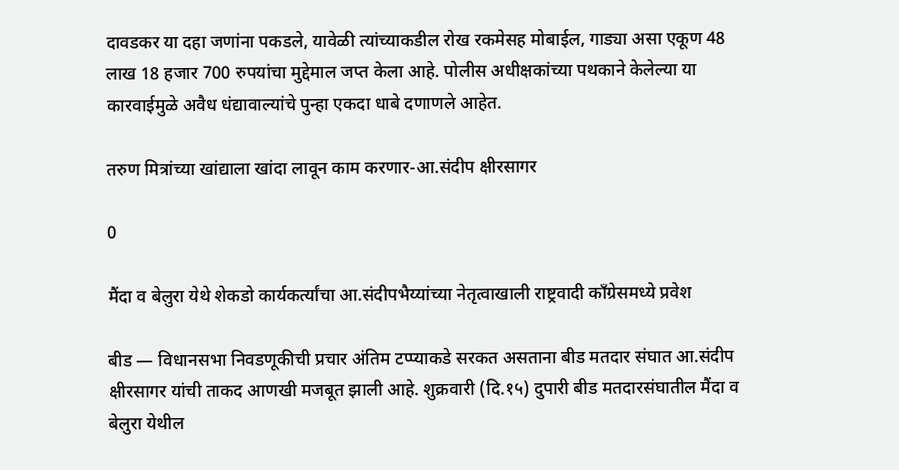दावडकर या दहा जणांना पकडले, यावेळी त्यांच्याकडील रोख रकमेसह मोबाईल, गाड्या असा एकूण 48 लाख 18 हजार 700 रुपयांचा मुद्देमाल जप्त केला आहे. पोलीस अधीक्षकांच्या पथकाने केलेल्या या कारवाईमुळे अवैध धंद्यावाल्यांचे पुन्हा एकदा धाबे दणाणले आहेत.

तरुण मित्रांच्या खांद्याला खांदा लावून काम करणार-आ.संदीप क्षीरसागर

0

मैंदा व बेलुरा येथे शेकडो कार्यकर्त्यांचा आ.संदीपभैय्यांच्या नेतृत्वाखाली राष्ट्रवादी काँग्रेसमध्ये प्रवेश

बीड — विधानसभा निवडणूकीची प्रचार अंतिम टप्प्याकडे सरकत असताना बीड मतदार संघात आ.संदीप क्षीरसागर यांची ताकद आणखी मजबूत झाली आहे. शुक्रवारी (दि.१५) दुपारी बीड मतदारसंघातील मैंदा व बेलुरा येथील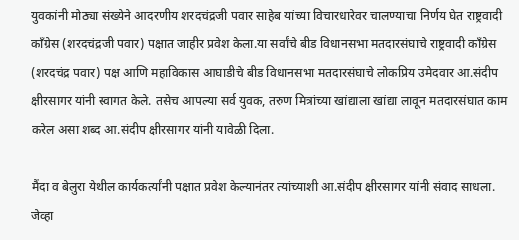युवकांनी मोठ्या संख्येने आदरणीय शरदचंद्रजी पवार साहेब यांच्या विचारधारेवर चालण्याचा निर्णय घेत राष्ट्रवादी काँग्रेस (शरदचंद्रजी पवार) पक्षात जाहीर प्रवेश केला.या सर्वांचे बीड विधानसभा मतदारसंघाचे राष्ट्रवादी काँग्रेस (शरदचंद्र पवार) पक्ष आणि महाविकास आघाडीचे बीड विधानसभा मतदारसंघाचे लोकप्रिय उमेदवार आ.संदीप क्षीरसागर यांनी स्वागत केले. तसेच आपल्या सर्व युवक, तरुण मित्रांच्या खांद्याला खांद्या लावून मतदारसंघात काम करेल असा शब्द आ.संदीप क्षीरसागर यांनी यावेळी दिला.

मैंदा व बेलुरा येथील कार्यकर्त्यांनी पक्षात प्रवेश केल्यानंतर त्यांच्याशी आ.संदीप क्षीरसागर यांनी संवाद साधला. जेव्हा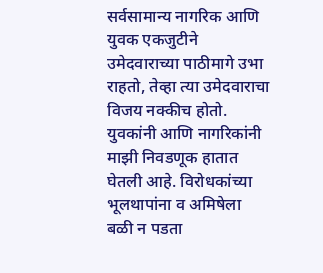सर्वसामान्य नागरिक आणि युवक एकजुटीने उमेदवाराच्या पाठीमागे उभा राहतो, तेव्हा त्या उमेदवाराचा विजय नक्कीच होतो. युवकांनी आणि नागरिकांनी माझी निवडणूक हातात घेतली आहे. विरोधकांच्या भूलथापांना व अमिषेला बळी न पडता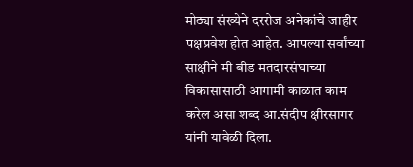मोठ्या संख्येने दररोज अनेकांचे जाहीर पक्षप्रवेश होत आहेत. आपल्या सर्वांच्या साक्षीने मी बीड मतदारसंघाच्या विकासासाठी आगामी काळात काम करेल असा शब्द आ.संदीप क्षीरसागर यांनी यावेळी दिला.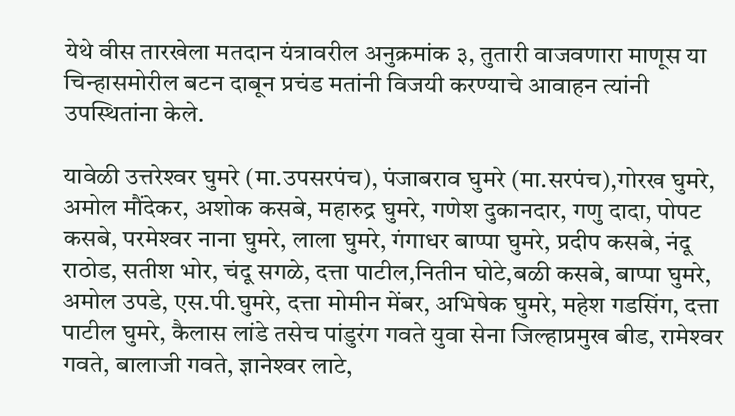येथे वीस तारखेला मतदान यंत्रावरील अनुक्रमांक ३, तुतारी वाजवणारा माणूस या चिन्हासमोरील बटन दाबून प्रचंड मतांनी विजयी करण्याचे आवाहन त्यांनी उपस्थितांना केले.

यावेळी उत्तरेश्‍वर घुमरे (मा.उपसरपंच), पंजाबराव घुमरे (मा.सरपंच),गोरख घुमरे, अमोल मौंदेकर, अशोक कसबे, महारुद्र घुमरे, गणेश दुकानदार, गणु दादा, पोपट कसबे, परमेश्‍वर नाना घुमरे, लाला घुमरे, गंगाधर बाप्पा घुमरे, प्रदीप कसबे, नंदू राठोड, सतीश भोर, चंदू सगळे, दत्ता पाटील,नितीन घोटे,बळी कसबे, बाप्पा घुमरे, अमोल उपडे, एस.पी.घुमरे, दत्ता मोमीन मेंबर, अभिषेक घुमरे, महेश गडसिंग, दत्ता पाटील घुमरे, कैलास लांडे तसेच पांडुरंग गवते युवा सेना जिल्हाप्रमुख बीड, रामेश्‍वर गवते, बालाजी गवते, ज्ञानेश्‍वर लाटे,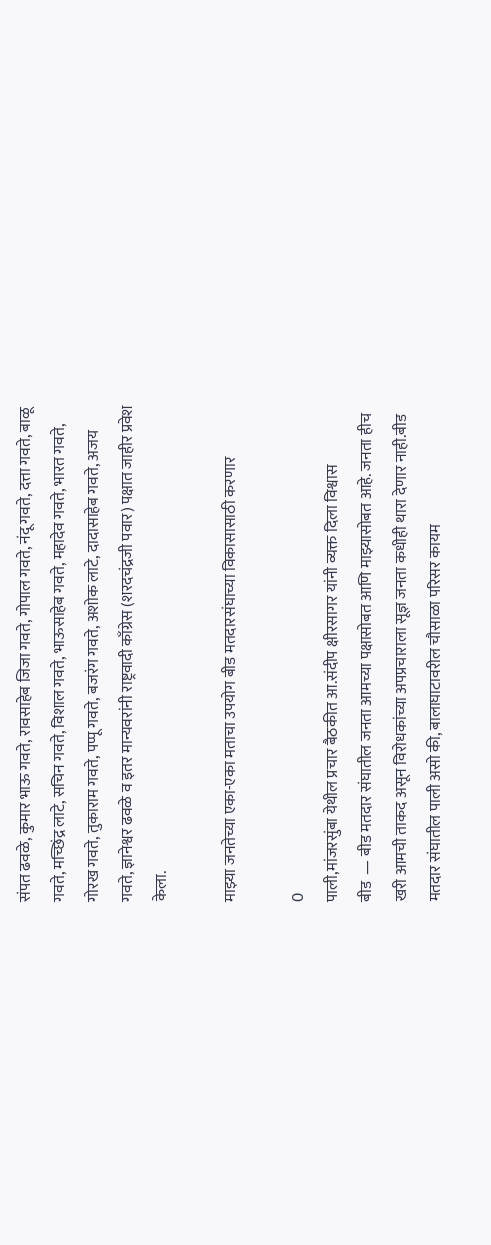संपत ढवळे, कुमार भाऊ गवते, रावसाहेब जिजा गवते, गोपाल गवते, नंदू गवते, दत्ता गवते, बाळू गवते, मच्छिंद्र लाटे, सचिन गवते, विशाल गवते, भाऊसाहेब गवते, महादेव गवते, भारत गवते, गोरख गवते, तुकाराम गवते, पप्पू गवते, बजरंग गवते, अशोक लाटे, दादासाहेब गवते, अजय गवते, ज्ञानेश्वर ढवळे व इतर मान्यवरांनी राष्ट्रवादी काँग्रेस (शरदचंद्रजी पवार) पक्षात जाहीर प्रवेश केला.

माझ्या जनतेच्या एका-एका मताचा उपयोग बीड मतदारसंघाच्या विकासासाठी करणार

0
पाली,मांजरसुंबा येथील प्रचार बैठकीत आ.संदीप क्षीरसागर यांनी व्यक्त दिला विश्वास
बीड  — बीड मतदार संघातील जनता आमच्या पक्षासोबत आणि माझ्यासोबत आहे. जनता हीच खरी आमची ताकद असून विरोधकांच्या अपप्रचाराला सूज्ञ जनता कधीही थारा देणार नाही.बीड मतदार संघातील पाली असो की, बालाघाटावरील चौसाळा परिसर कायम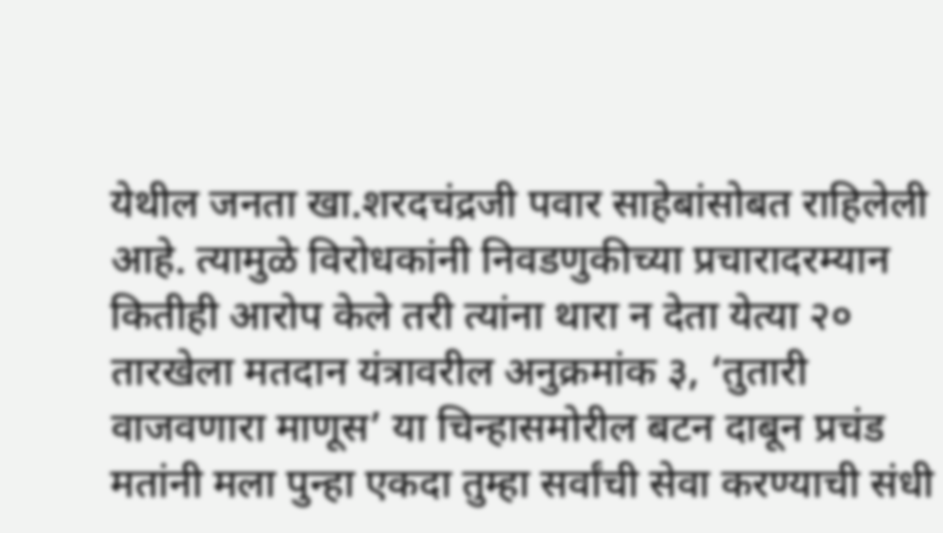येथील जनता खा.शरदचंद्रजी पवार साहेबांसोबत राहिलेली आहे. त्यामुळे विरोधकांनी निवडणुकीच्या प्रचारादरम्यान कितीही आरोप केले तरी त्यांना थारा न देता येत्या २० तारखेला मतदान यंत्रावरील अनुक्रमांक ३, ‘तुतारी वाजवणारा माणूस’ या चिन्हासमोरील बटन दाबून प्रचंड मतांनी मला पुन्हा एकदा तुम्हा सर्वांची सेवा करण्याची संधी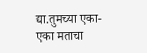द्या.तुमच्या एका-एका मताचा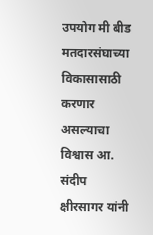उपयोग मी बीड मतदारसंघाच्या विकासासाठी करणार असल्याचा विश्वास आ. संदीप क्षीरसागर यांनी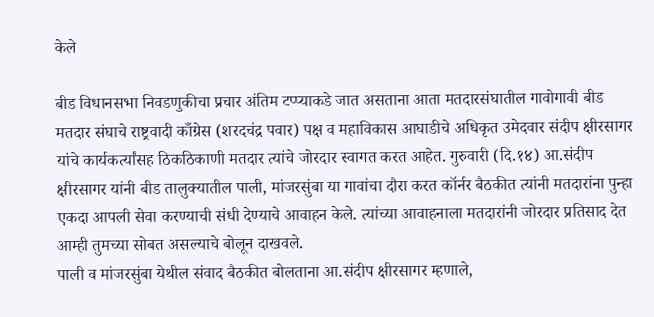केले

बीड विधानसभा निवडणुकीचा प्रचार अंतिम टप्प्याकडे जात असताना आता मतदारसंघातील गावोगावी बीड मतदार संघाचे राष्ट्रवादी काँग्रेस (शरदचंद्र पवार) पक्ष व महाविकास आघाडीचे अधिकृत उमेदवार संदीप क्षीरसागर यांचे कार्यकर्त्यांसह ठिकठिकाणी मतदार त्यांचे जोरदार स्वागत करत आहेत. गुरुवारी (दि.१४) आ.संदीप क्षीरसागर यांनी बीड तालुक्यातील पाली, मांजरसुंबा या गावांचा दौरा करत कॉर्नर बैठकीत त्यांनी मतदारांना पुन्हा एकदा आपली सेवा करण्याची संधी देण्याचे आवाहन केले. त्यांच्या आवाहनाला मतदारांनी जोरदार प्रतिसाद देत आम्ही तुमच्या सोबत असल्याचे बोलून दाखवले.
पाली व मांजरसुंबा येथील संवाद बैठकीत बोलताना आ.संदीप क्षीरसागर म्हणाले,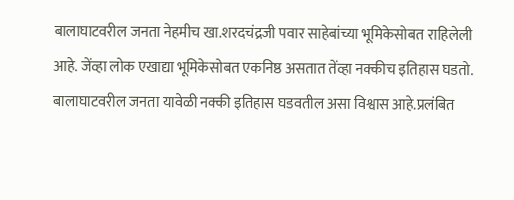बालाघाटवरील जनता नेहमीच खा.शरदचंद्रजी पवार साहेबांच्या भूमिकेसोबत राहिलेली आहे. जेंव्हा लोक एखाद्या भूमिकेसोबत एकनिष्ठ असतात तेंव्हा नक्कीच इतिहास घडतो. बालाघाटवरील जनता यावेळी नक्की इतिहास घडवतील असा विश्वास आहे.प्रलंबित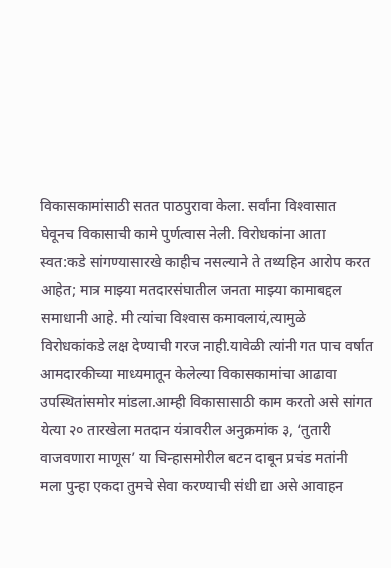विकासकामांसाठी सतत पाठपुरावा केला. सर्वांना विश्‍वासात घेवूनच विकासाची कामे पुर्णत्वास नेली. विरोधकांना आता स्वत:कडे सांगण्यासारखे काहीच नसल्याने ते तथ्यहिन आरोप करत आहेत; मात्र माझ्या मतदारसंघातील जनता माझ्या कामाबद्दल समाधानी आहे. मी त्यांचा विश्‍वास कमावलायं,त्यामुळे विरोधकांकडे लक्ष देण्याची गरज नाही.यावेळी त्यांनी गत पाच वर्षात आमदारकीच्या माध्यमातून केलेल्या विकासकामांचा आढावा उपस्थितांसमोर मांडला.आम्ही विकासासाठी काम करतो असे सांगत येत्या २० तारखेला मतदान यंत्रावरील अनुक्रमांक ३, ‘तुतारी वाजवणारा माणूस’ या चिन्हासमोरील बटन दाबून प्रचंड मतांनी मला पुन्हा एकदा तुमचे सेवा करण्याची संधी द्या असे आवाहन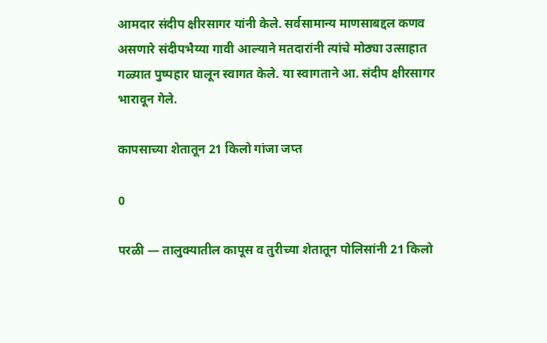आमदार संदीप क्षीरसागर यांनी केले. सर्वसामान्य माणसाबद्दल कणव असणारे संदीपभैय्या गावी आल्याने मतदारांनी त्यांचे मोठ्या उत्साहात गळ्यात पुष्पहार घालून स्वागत केले. या स्वागताने आ. संदीप क्षीरसागर भारावून गेले.

कापसाच्या शेतातून 21 किलो गांजा जप्त

0

परळी — तालुक्यातील कापूस व तुरीच्या शेतातून पोलिसांनी 21 किलो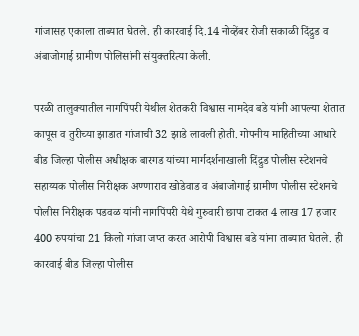गांजासह एकाला ताब्यात घेतले. ही कारवाई दि.14 नोव्हेंबर रोजी सकाळी दिंद्रुड व अंबाजोगाई ग्रामीण पोलिसांनी संयुक्तरित्या केली.

परळी तालुक्यातील नागपिंपरी येथील शेतकरी विश्वास नामदेव बडे यांनी आपल्या शेतात कापूस व तुरीच्या झाडात गांजाची 32 झाडे लावली होती. गोपनीय माहितीच्या आधारे बीड जिल्हा पोलीस अधीक्षक बारगड यांच्या मार्गदर्शनाखाली दिंद्रुड पोलीस स्टेशनचे सहाय्यक पोलीस निरीक्षक अण्णाराव खोडेवाड व अंबाजोगाई ग्रामीण पोलीस स्टेशनचे पोलीस निरीक्षक पडवळ यांनी नागपिंपरी येथे गुरुवारी छापा टाकत 4 लाख 17 हजार 400 रुपयांचा 21 किलो गांजा जप्त करत आरोपी विश्वास बडे यांना ताब्यात घेतले. ही कारवाई बीड जिल्हा पोलीस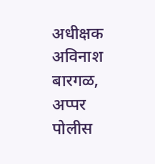अधीक्षक अविनाश बारगळ, अप्पर पोलीस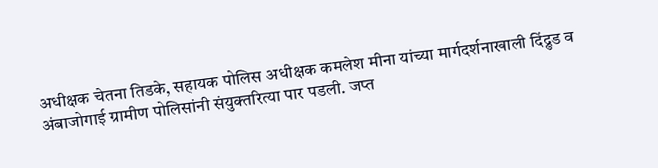अधीक्षक चेतना तिडके, सहायक पोलिस अधीक्षक कमलेश मीना यांच्या मार्गदर्शनाखाली दिंद्रुड व अंबाजोगाई ग्रामीण पोलिसांनी संयुक्तरित्या पार पडली. जप्त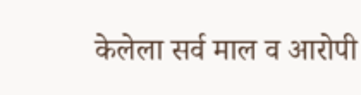केलेला सर्व माल व आरोपी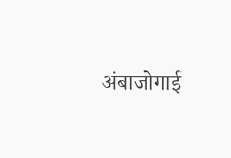अंबाजोगाई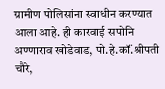ग्रामीण पोलिसांना स्वाधीन करण्यात आला आहे. ही कारवाई सपोनि अण्णाराव खोडेवाड, पो.हे.कॉं.श्रीपती चौरे,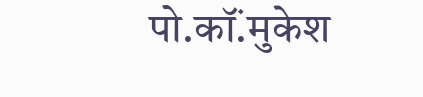पो.कॉं.मुकेश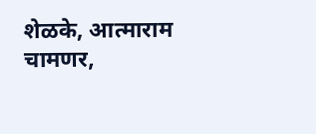शेळके, आत्माराम चामणर,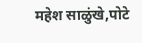महेश साळुंखे,पोटे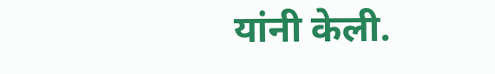यांनी केली.